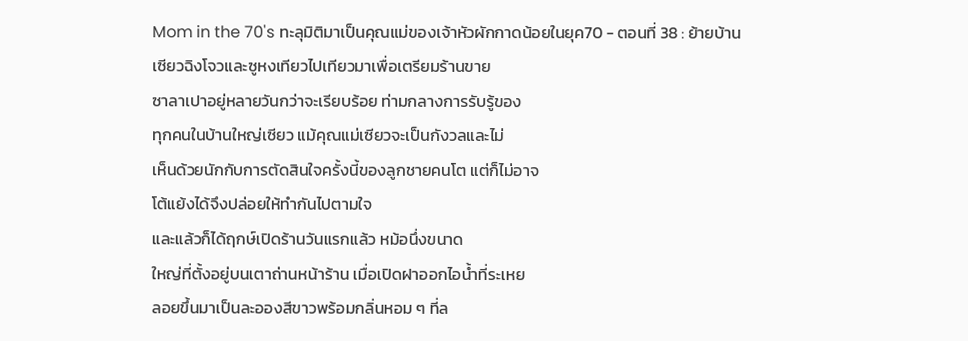Mom in the 70's ทะลุมิติมาเป็นคุณแม่ของเจ้าหัวผักกาดน้อยในยุค70 - ตอนที่ 38 : ย้ายบ้าน
เซียวฉิงโจวและซูหงเทียวไปเทียวมาเพื่อเตรียมร้านขาย
ซาลาเปาอยู่หลายวันกว่าจะเรียบร้อย ท่ามกลางการรับรู้ของ
ทุกคนในบ้านใหญ่เซียว แม้คุณแม่เซียวจะเป็นกังวลและไม่
เห็นด้วยนักกับการตัดสินใจครั้งนี้ของลูกชายคนโต แต่ก็ไม่อาจ
โต้แย้งได้จึงปล่อยให้ทำกันไปตามใจ
และแล้วก็ได้ฤกษ์เปิดร้านวันแรกแล้ว หม้อนึ่งขนาด
ใหญ่ที่ตั้งอยู่บนเตาถ่านหน้าร้าน เมื่อเปิดฝาออกไอน้ำที่ระเหย
ลอยขึ้นมาเป็นละอองสีขาวพร้อมกลิ่นหอม ๆ ที่ล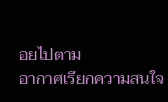อยไปตาม
อากาศเรียกความสนใจ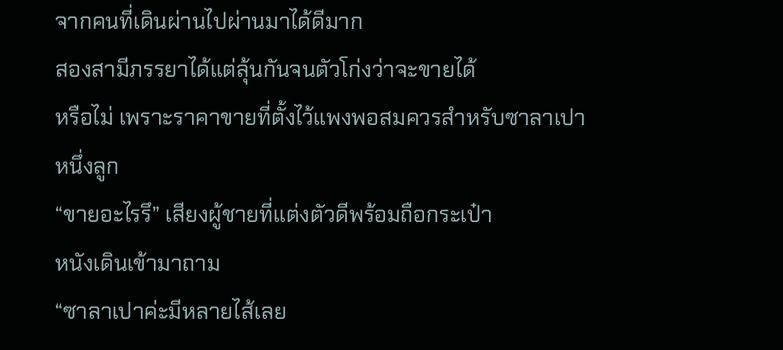จากคนที่เดินผ่านไปผ่านมาได้ดีมาก
สองสามีภรรยาได้แต่ลุ้นกันจนตัวโก่งว่าจะขายได้
หรือไม่ เพราะราคาขายที่ตั้งไว้แพงพอสมควรสำหรับซาลาเปา
หนึ่งลูก
“ขายอะไรรึ” เสียงผู้ชายที่แต่งตัวดีพร้อมถือกระเป๋า
หนังเดินเข้ามาถาม
“ซาลาเปาค่ะมีหลายไส้เลย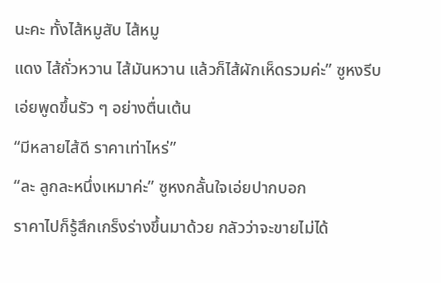นะคะ ทั้งไส้หมูสับ ไส้หมู
แดง ไส้ถั่วหวาน ไส้มันหวาน แล้วก็ไส้ผักเห็ดรวมค่ะ” ซูหงรีบ
เอ่ยพูดขึ้นรัว ๆ อย่างตื่นเต้น
“มีหลายไส้ดี ราคาเท่าไหร่”
“ละ ลูกละหนึ่งเหมาค่ะ” ซูหงกลั้นใจเอ่ยปากบอก
ราคาไปก็รู้สึกเกร็งร่างขึ้นมาด้วย กลัวว่าจะขายไม่ได้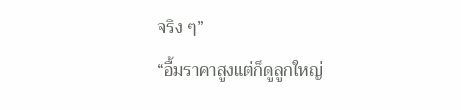จริง ๆ”
“อื้มราคาสูงแต่ก็ดูลูกใหญ่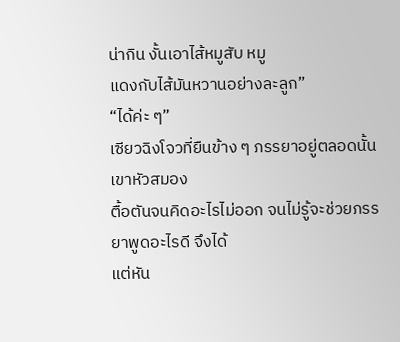น่ากิน งั้นเอาไส้หมูสับ หมู
แดงกับไส้มันหวานอย่างละลูก”
“ได้ค่ะ ๆ”
เซียวฉิงโจวที่ยืนข้าง ๆ ภรรยาอยู่ตลอดนั้นเขาหัวสมอง
ตื้อตันจนคิดอะไรไม่ออก จนไม่รู้จะช่วยภรรยาพูดอะไรดี จึงได้
แต่หัน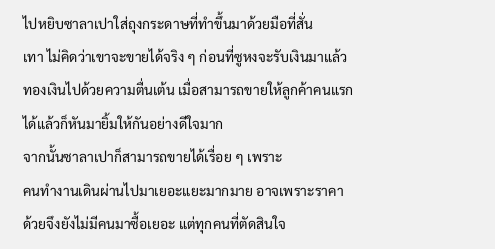ไปหยิบซาลาเปาใส่ถุงกระดาษที่ทำขึ้นมาด้วยมือที่สั่น
เทา ไม่คิดว่าเขาจะขายได้จริง ๆ ก่อนที่ซูหงจะรับเงินมาแล้ว
ทองเงินไปด้วยความตื่นเต้น เมื่อสามารถขายให้ลูกค้าคนแรก
ได้แล้วก็หันมายิ้มให้กันอย่างดีใจมาก
จากนั้นซาลาเปาก็สามารถขายได้เรื่อย ๆ เพราะ
คนทำงานเดินผ่านไปมาเยอะแยะมากมาย อาจเพราะราคา
ด้วยจึงยังไม่มีคนมาซื้อเยอะ แต่ทุกคนที่ตัดสินใจ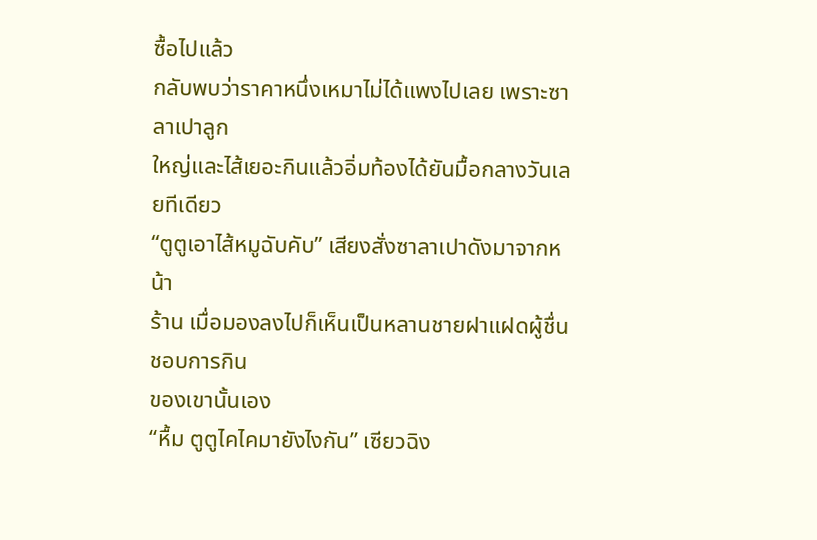ซื้อไปแล้ว
กลับพบว่าราคาหนึ่งเหมาไม่ได้แพงไปเลย เพราะซาลาเปาลูก
ใหญ่และไส้เยอะกินแล้วอิ่มท้องได้ยันมื้อกลางวันเลยทีเดียว
“ตูตูเอาไส้หมูฉับคับ” เสียงสั่งซาลาเปาดังมาจากหน้า
ร้าน เมื่อมองลงไปก็เห็นเป็นหลานชายฝาแฝดผู้ชื่นชอบการกิน
ของเขานั้นเอง
“หื้ม ตูตูไคไคมายังไงกัน” เซียวฉิง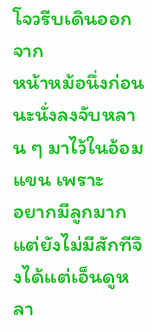โจวรีบเดินออกจาก
หน้าหม้อนึ่งก่อนนะนั่งลงจับหลาน ๆ มาไว้ในอ้อมแขน เพราะ
อยากมีลูกมากแต่ยังไม่มีสักทีจึงได้แต่เอ็นดูหลา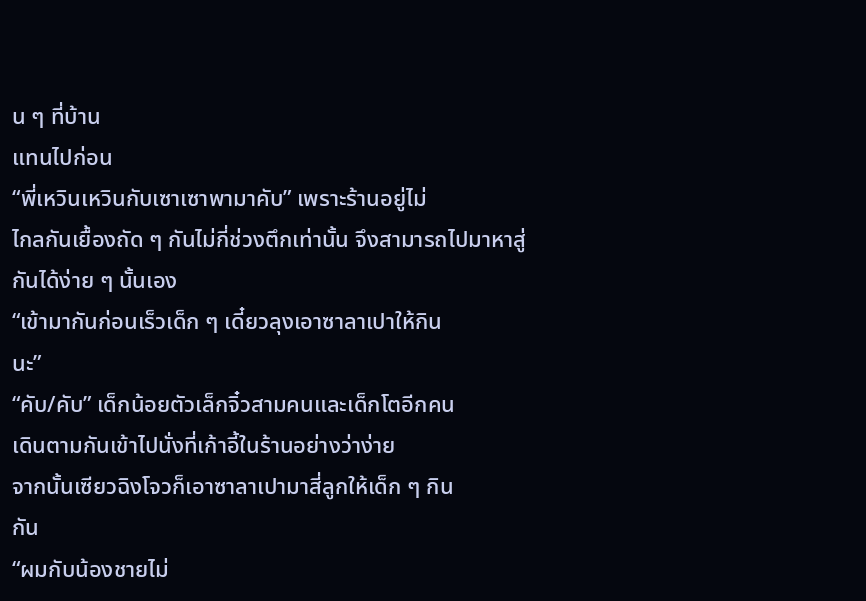น ๆ ที่บ้าน
แทนไปก่อน
“พี่เหวินเหวินกับเซาเซาพามาคับ” เพราะร้านอยู่ไม่
ไกลกันเยื้องถัด ๆ กันไม่กี่ช่วงตึกเท่านั้น จึงสามารถไปมาหาสู่
กันได้ง่าย ๆ นั้นเอง
“เข้ามากันก่อนเร็วเด็ก ๆ เดี๋ยวลุงเอาซาลาเปาให้กิน
นะ”
“คับ/คับ” เด็กน้อยตัวเล็กจิ๋วสามคนและเด็กโตอีกคน
เดินตามกันเข้าไปนั่งที่เก้าอี้ในร้านอย่างว่าง่าย
จากนั้นเซียวฉิงโจวก็เอาซาลาเปามาสี่ลูกให้เด็ก ๆ กิน
กัน
“ผมกับน้องชายไม่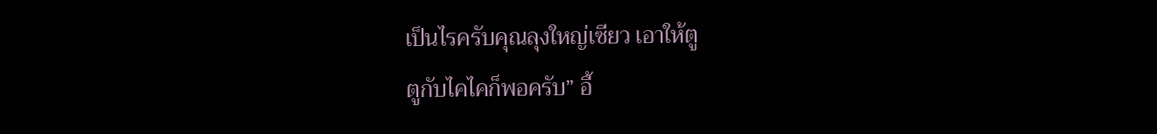เป็นไรครับคุณลุงใหญ่เซียว เอาให้ตู
ตูกับไคไคก็พอครับ” อี้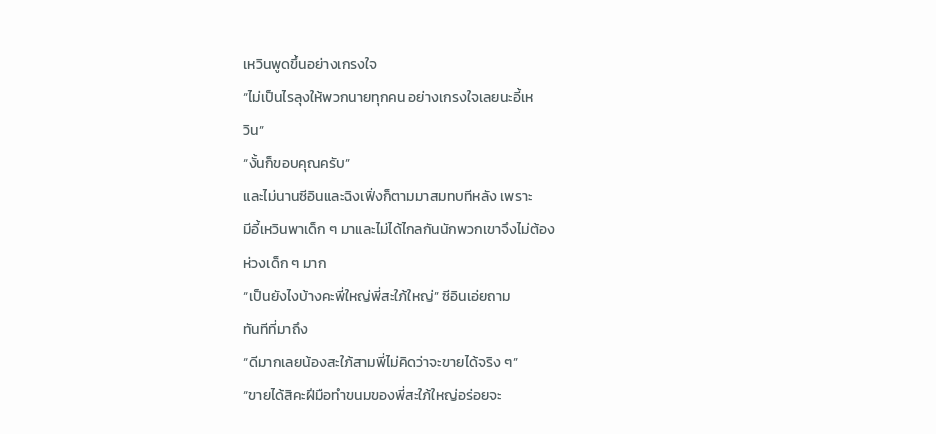เหวินพูดขึ้นอย่างเกรงใจ
“ไม่เป็นไรลุงให้พวกนายทุกคน อย่างเกรงใจเลยนะอี้เห
วิน”
“งั้นก็ขอบคุณครับ”
และไม่นานซีอินและฉิงเฟิ่งก็ตามมาสมทบทีหลัง เพราะ
มีอี้เหวินพาเด็ก ๆ มาและไม่ได้ไกลกันนักพวกเขาจึงไม่ต้อง
ห่วงเด็ก ๆ มาก
“เป็นยังไงบ้างคะพี่ใหญ่พี่สะใภ้ใหญ่” ซีอินเอ่ยถาม
ทันทีที่มาถึง
“ดีมากเลยน้องสะใภ้สามพี่ไม่คิดว่าจะขายได้จริง ๆ”
“ขายได้สิคะฝีมือทำขนมของพี่สะใภ้ใหญ่อร่อยจะ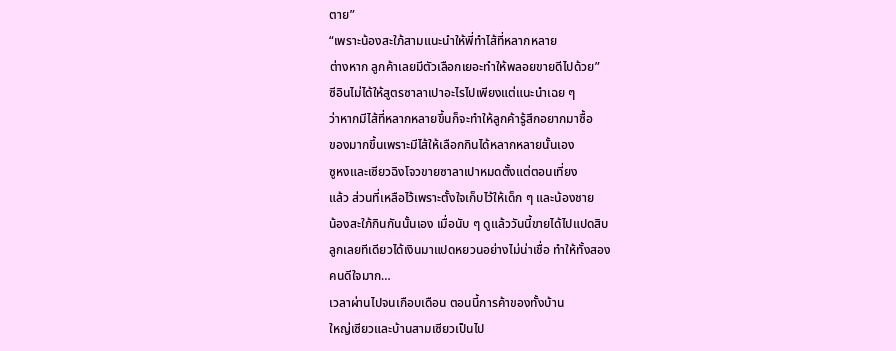ตาย”
“เพราะน้องสะใภ้สามแนะนำให้พี่ทำไส้ที่หลากหลาย
ต่างหาก ลูกค้าเลยมีตัวเลือกเยอะทำให้พลอยขายดีไปด้วย”
ซีอินไม่ได้ให้สูตรซาลาเปาอะไรไปเพียงแต่แนะนำเฉย ๆ
ว่าหากมีไส้ที่หลากหลายขึ้นก็จะทำให้ลูกค้ารู้สึกอยากมาซื้อ
ของมากขึ้นเพราะมีไส้ให้เลือกกินได้หลากหลายนั้นเอง
ซูหงและเซียวฉิงโจวขายซาลาเปาหมดตั้งแต่ตอนเที่ยง
แล้ว ส่วนที่เหลือไว้เพราะตั้งใจเก็บไว้ให้เด็ก ๆ และน้องชาย
น้องสะใภ้กินกันนั้นเอง เมื่อนับ ๆ ดูแล้ววันนี้ขายได้ไปแปดสิบ
ลูกเลยทีเดียวได้เงินมาแปดหยวนอย่างไม่น่าเชื่อ ทำให้ทั้งสอง
คนดีใจมาก…
เวลาผ่านไปจนเกือบเดือน ตอนนี้การค้าของทั้งบ้าน
ใหญ่เซียวและบ้านสามเซียวเป็นไป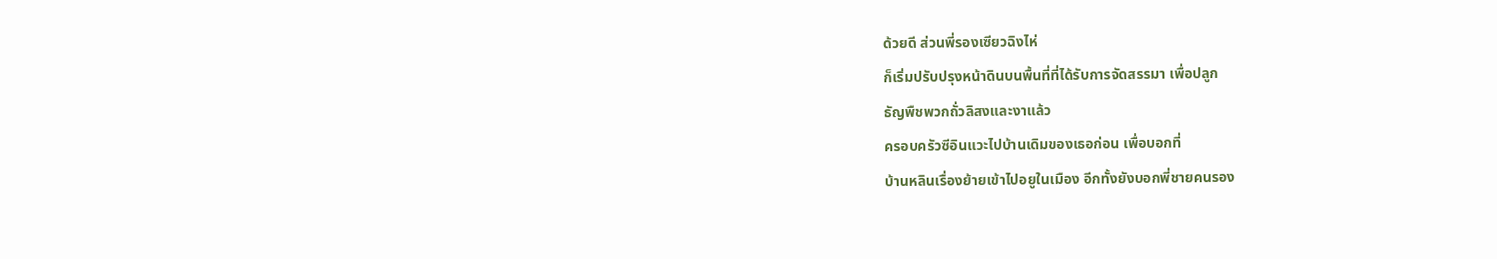ด้วยดี ส่วนพี่รองเซียวฉิงไห่
ก็เริ่มปรับปรุงหน้าดินบนพื้นที่ที่ได้รับการจัดสรรมา เพื่อปลูก
ธัญพืชพวกถั่วลิสงและงาแล้ว
ครอบครัวซีอินแวะไปบ้านเดิมของเธอก่อน เพื่อบอกที่
บ้านหลินเรื่องย้ายเข้าไปอยูในเมือง อีกทั้งยังบอกพี่ชายคนรอง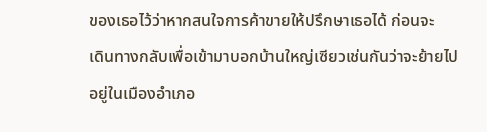ของเธอไว้ว่าหากสนใจการค้าขายให้ปรึกษาเธอได้ ก่อนจะ
เดินทางกลับเพื่อเข้ามาบอกบ้านใหญ่เซียวเช่นกันว่าจะย้ายไป
อยู่ในเมืองอำเภอ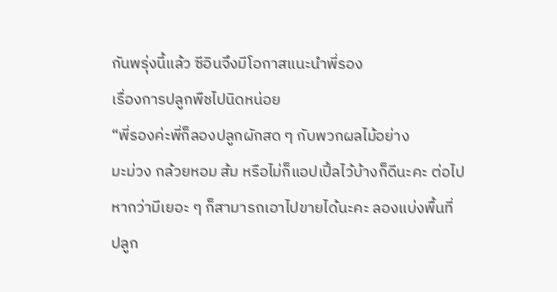กันพรุ่งนี้แล้ว ซีอินจึงมีโอกาสแนะนำพี่รอง
เรื่องการปลูกพืชไปนิดหน่อย
“พี่รองค่ะพี่ก็ลองปลูกผักสด ๆ กับพวกผลไม้อย่าง
มะม่วง กล้วยหอม ส้ม หรือไม่ก็แอปเปิ้ลไว้บ้างก็ดีนะคะ ต่อไป
หากว่ามีเยอะ ๆ ก็สามารถเอาไปขายได้นะคะ ลองแบ่งพื้นที่
ปลูก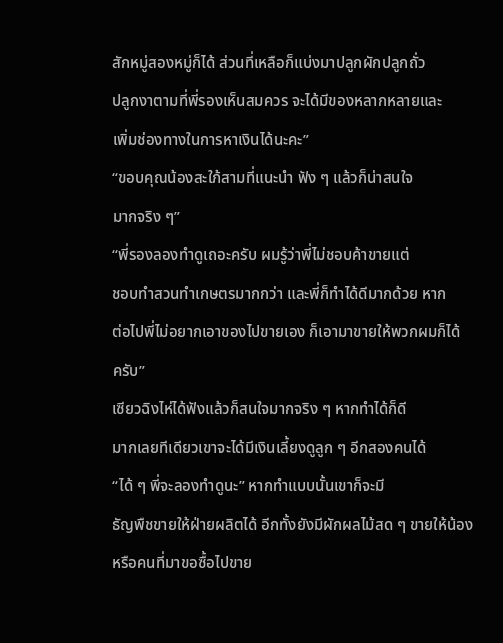สักหมู่สองหมู่ก็ได้ ส่วนที่เหลือก็แบ่งมาปลูกผักปลูกถั่ว
ปลูกงาตามที่พี่รองเห็นสมควร จะได้มีของหลากหลายและ
เพิ่มช่องทางในการหาเงินได้นะคะ”
“ขอบคุณน้องสะใภ้สามที่แนะนำ ฟัง ๆ แล้วก็น่าสนใจ
มากจริง ๆ”
“พี่รองลองทำดูเถอะครับ ผมรู้ว่าพี่ไม่ชอบค้าขายแต่
ชอบทำสวนทำเกษตรมากกว่า และพี่ก็ทำได้ดีมากด้วย หาก
ต่อไปพี่ไม่อยากเอาของไปขายเอง ก็เอามาขายให้พวกผมก็ได้
ครับ”
เซียวฉิงไห่ได้ฟังแล้วก็สนใจมากจริง ๆ หากทำได้ก็ดี
มากเลยทีเดียวเขาจะได้มีเงินเลี้ยงดูลูก ๆ อีกสองคนได้
“ได้ ๆ พี่จะลองทำดูนะ” หากทำแบบนั้นเขาก็จะมี
ธัญพืชขายให้ฝ่ายผลิตได้ อีกทั้งยังมีผักผลไม้สด ๆ ขายให้น้อง
หรือคนที่มาขอซื้อไปขาย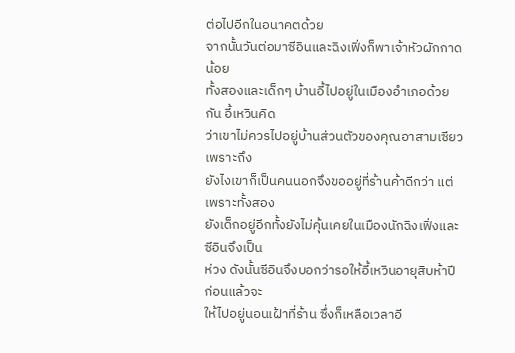ต่อไปอีกในอนาคตด้วย
จากนั้นวันต่อมาซีอินและฉิงเฟิ่งก็พาเจ้าหัวผักกาดน้อย
ทั้งสองและเด็กๆ บ้านอี้ไปอยู่ในเมืองอำเภอด้วยกัน อี้เหวินคิด
ว่าเขาไม่ควรไปอยู่บ้านส่วนตัวของคุณอาสามเซียว เพราะถึง
ยังไงเขาก็เป็นคนนอกจึงขออยู่ที่ร้านค้าดีกว่า แต่เพราะทั้งสอง
ยังเด็กอยู่อีกทั้งยังไม่คุ้นเคยในเมืองนักฉิงเฟิ่งและซีอินจึงเป็น
ห่วง ดังนั้นซีอินจึงบอกว่ารอให้อี้เหวินอายุสิบห้าปีก่อนแล้วจะ
ให้ไปอยู่นอนเฝ้าที่ร้าน ซึ่งก็เหลือเวลาอี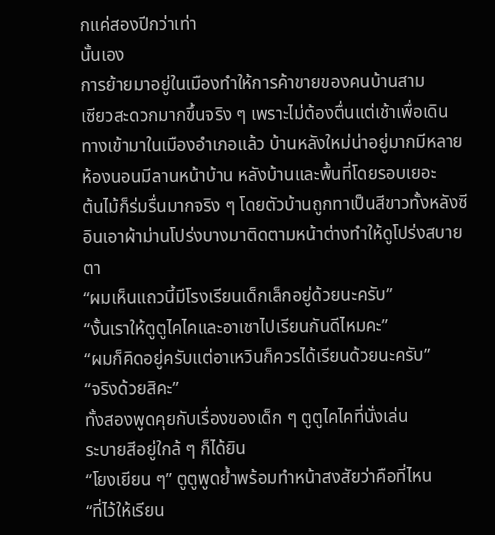กแค่สองปีกว่าเท่า
นั้นเอง
การย้ายมาอยู่ในเมืองทำให้การค้าขายของคนบ้านสาม
เซียวสะดวกมากขึ้นจริง ๆ เพราะไม่ต้องตื่นแต่เช้าเพื่อเดิน
ทางเข้ามาในเมืองอำเภอแล้ว บ้านหลังใหม่น่าอยู่มากมีหลาย
ห้องนอนมีลานหน้าบ้าน หลังบ้านและพื้นที่โดยรอบเยอะ
ต้นไม้ก็ร่มรื่นมากจริง ๆ โดยตัวบ้านถูกทาเป็นสีขาวทั้งหลังซี
อินเอาผ้าม่านโปร่งบางมาติดตามหน้าต่างทำให้ดูโปร่งสบาย
ตา
“ผมเห็นแถวนี้มีโรงเรียนเด็กเล็กอยู่ด้วยนะครับ”
“งั้นเราให้ตูตูไคไคและอาเชาไปเรียนกันดีไหมคะ”
“ผมก็คิดอยู่ครับแต่อาเหวินก็ควรได้เรียนด้วยนะครับ”
“จริงด้วยสิคะ”
ทั้งสองพูดคุยกับเรื่องของเด็ก ๆ ตูตูไคไคที่นั่งเล่น
ระบายสีอยู่ใกล้ ๆ ก็ได้ยิน
“โยงเยียน ๆ” ตูตูพูดย้ำพร้อมทำหน้าสงสัยว่าคือที่ไหน
“ที่ไว้ให้เรียน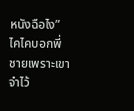หนังฉือไง” ไคไคบอกพี่ชายเพราะเขาจำไว้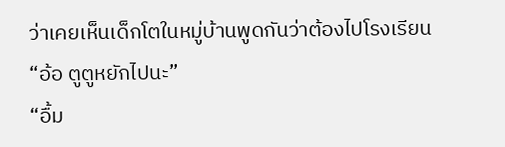ว่าเคยเห็นเด็กโตในหมู่บ้านพูดกันว่าต้องไปโรงเรียน
“อ้อ ตูตูหยักไปนะ”
“อื้ม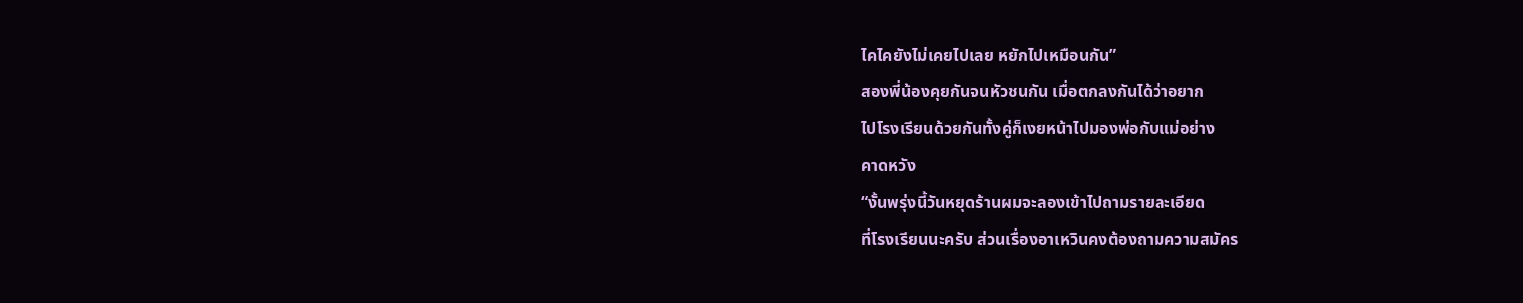ไคไคยังไม่เคยไปเลย หยักไปเหมือนกัน”
สองพี่น้องคุยกันจนหัวชนกัน เมื่อตกลงกันได้ว่าอยาก
ไปโรงเรียนด้วยกันทั้งคู่ก็เงยหน้าไปมองพ่อกับแม่อย่าง
คาดหวัง
“งั้นพรุ่งนี้วันหยุดร้านผมจะลองเข้าไปถามรายละเอียด
ที่โรงเรียนนะครับ ส่วนเรื่องอาเหวินคงต้องถามความสมัคร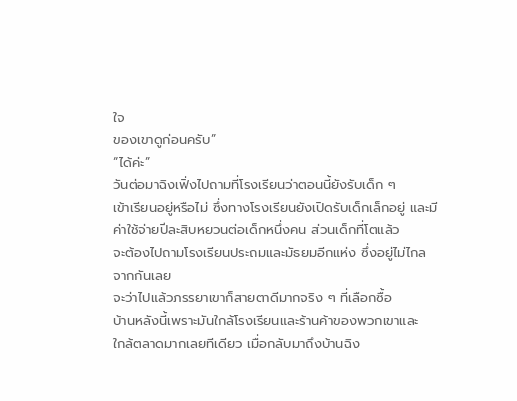ใจ
ของเขาดูก่อนครับ”
“ได้ค่ะ”
วันต่อมาฉิงเฟิ่งไปถามที่โรงเรียนว่าตอนนี้ยังรับเด็ก ๆ
เข้าเรียนอยู่หรือไม่ ซึ่งทางโรงเรียนยังเปิดรับเด็กเล็กอยู่ และมี
ค่าใช้จ่ายปีละสิบหยวนต่อเด็กหนึ่งคน ส่วนเด็กที่โตแล้ว
จะต้องไปถามโรงเรียนประถมและมัธยมอีกแห่ง ซึ่งอยู่ไม่ไกล
จากกันเลย
จะว่าไปแล้วภรรยาเขาก็สายตาดีมากจริง ๆ ที่เลือกซื้อ
บ้านหลังนี้เพราะมันใกล้โรงเรียนและร้านค้าของพวกเขาและ
ใกล้ตลาดมากเลยทีเดียว เมื่อกลับมาถึงบ้านฉิง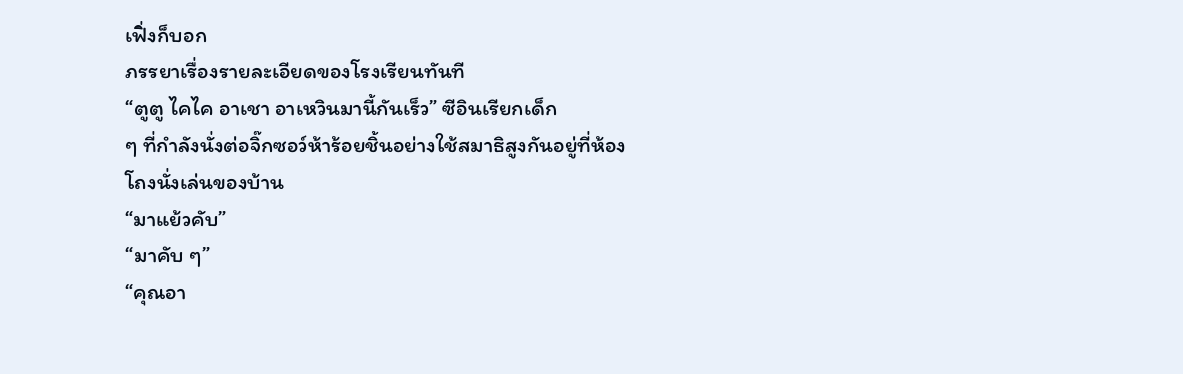เฟิ่งก็บอก
ภรรยาเรื่องรายละเอียดของโรงเรียนทันที
“ตูตู ไคไค อาเชา อาเหวินมานี้กันเร็ว” ซีอินเรียกเด็ก
ๆ ที่กำลังนั่งต่อจิ๊กซอว์ห้าร้อยชิ้นอย่างใช้สมาธิสูงกันอยู่ที่ห้อง
โถงนั่งเล่นของบ้าน
“มาแย้วคับ”
“มาคับ ๆ”
“คุณอา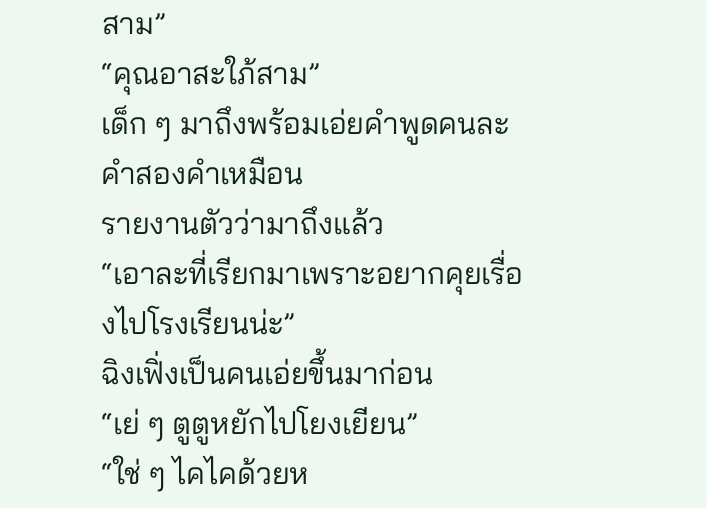สาม”
“คุณอาสะใภ้สาม”
เด็ก ๆ มาถึงพร้อมเอ่ยคำพูดคนละคำสองคำเหมือน
รายงานตัวว่ามาถึงแล้ว
“เอาละที่เรียกมาเพราะอยากคุยเรื่องไปโรงเรียนน่ะ”
ฉิงเฟิ่งเป็นคนเอ่ยขึ้นมาก่อน
“เย่ ๆ ตูตูหยักไปโยงเยียน”
“ใช่ ๆ ไคไคด้วยห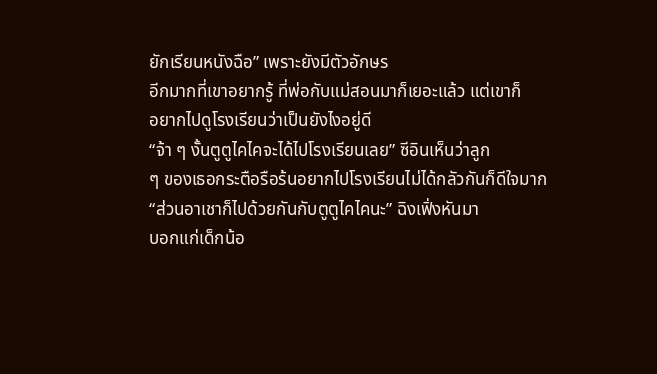ยักเรียนหนังฉือ” เพราะยังมีตัวอักษร
อีกมากที่เขาอยากรู้ ที่พ่อกับแม่สอนมาก็เยอะแล้ว แต่เขาก็
อยากไปดูโรงเรียนว่าเป็นยังไงอยู่ดี
“จ้า ๆ งั้นตูตูไคไคจะได้ไปโรงเรียนเลย” ซีอินเห็นว่าลูก
ๆ ของเธอกระตือรือร้นอยากไปโรงเรียนไม่ได้กลัวกันก็ดีใจมาก
“ส่วนอาเชาก็ไปด้วยกันกับตูตูไคไคนะ” ฉิงเฟิ่งหันมา
บอกแก่เด็กน้อ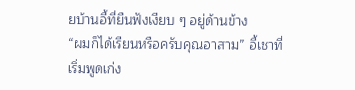ยบ้านอี้ที่ยืนฟังเงียบ ๆ อยู่ด้านข้าง
“ผมก็ได้เรียนหรือครับคุณอาสาม” อี้เชาที่เริ่มพูดเก่ง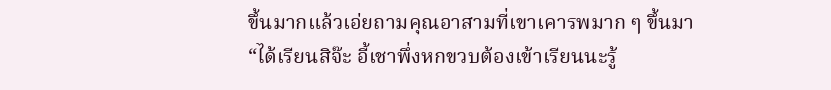ขึ้นมากแล้วเอ่ยถามคุณอาสามที่เขาเคารพมาก ๆ ขึ้นมา
“ได้เรียนสิจ๊ะ อี้เชาพึ่งหกขวบต้องเข้าเรียนนะรู้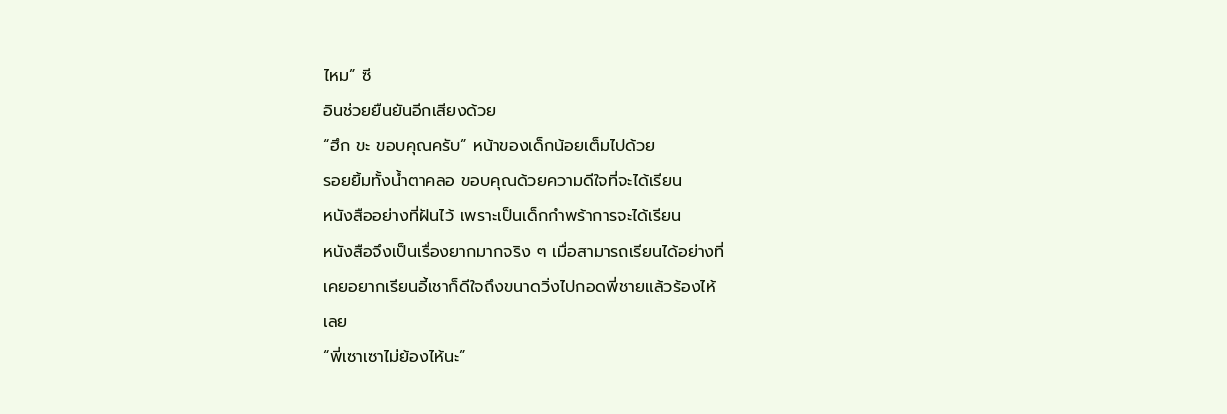ไหม” ซี
อินช่วยยืนยันอีกเสียงด้วย
“ฮึก ขะ ขอบคุณครับ” หน้าของเด็กน้อยเต็มไปด้วย
รอยยิ้มทั้งน้ำตาคลอ ขอบคุณด้วยความดีใจที่จะได้เรียน
หนังสืออย่างที่ฝันไว้ เพราะเป็นเด็กกำพร้าการจะได้เรียน
หนังสือจึงเป็นเรื่องยากมากจริง ๆ เมื่อสามารถเรียนได้อย่างที่
เคยอยากเรียนอี้เชาก็ดีใจถึงขนาดวิ่งไปกอดพี่ชายแล้วร้องไห้
เลย
“พี่เซาเซาไม่ย้องไห้นะ”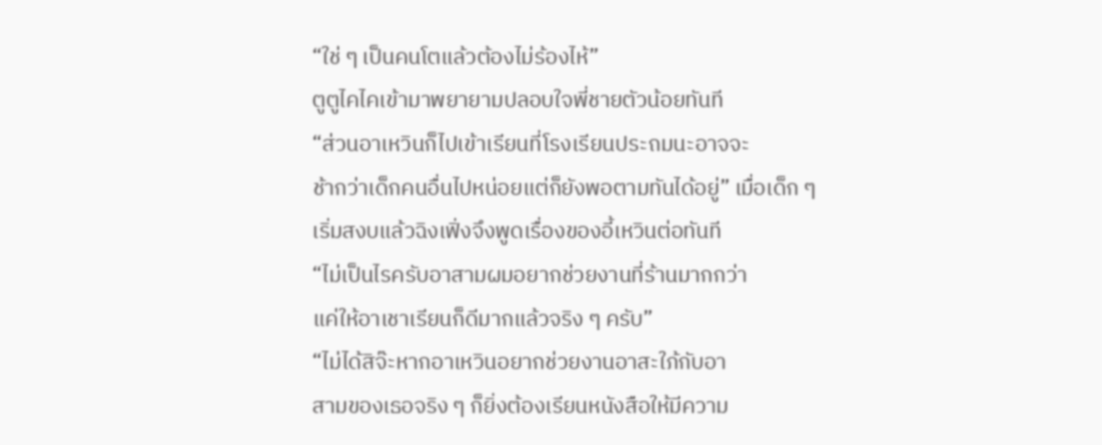“ใช่ ๆ เป็นคนโตแล้วต้องไม่ร้องไห้”
ตูตูไคไคเข้ามาพยายามปลอบใจพี่ชายตัวน้อยทันที
“ส่วนอาเหวินก็ไปเข้าเรียนที่โรงเรียนประถมนะอาจจะ
ช้ากว่าเด็กคนอื่นไปหน่อยแต่ก็ยังพอตามทันได้อยู่” เมื่อเด็ก ๆ
เริ่มสงบแล้วฉิงเฟิ่งจึงพูดเรื่องของอี้เหวินต่อทันที
“ไม่เป็นไรครับอาสามผมอยากช่วยงานที่ร้านมากกว่า
แค่ให้อาเชาเรียนก็ดีมากแล้วจริง ๆ ครับ”
“ไม่ได้สิจ๊ะหากอาเหวินอยากช่วยงานอาสะใภ้กับอา
สามของเธอจริง ๆ ก็ยิ่งต้องเรียนหนังสือให้มีความ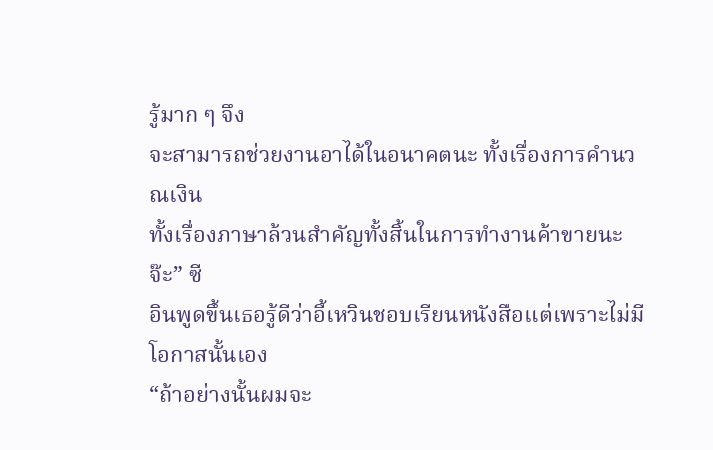รู้มาก ๆ จึง
จะสามารถช่วยงานอาได้ในอนาคตนะ ทั้งเรื่องการคำนวณเงิน
ทั้งเรื่องภาษาล้วนสำคัญทั้งสิ้นในการทำงานค้าขายนะจ๊ะ” ซี
อินพูดขึ้นเธอรู้ดีว่าอี้เหวินชอบเรียนหนังสือแต่เพราะไม่มี
โอกาสนั้นเอง
“ถ้าอย่างนั้นผมจะ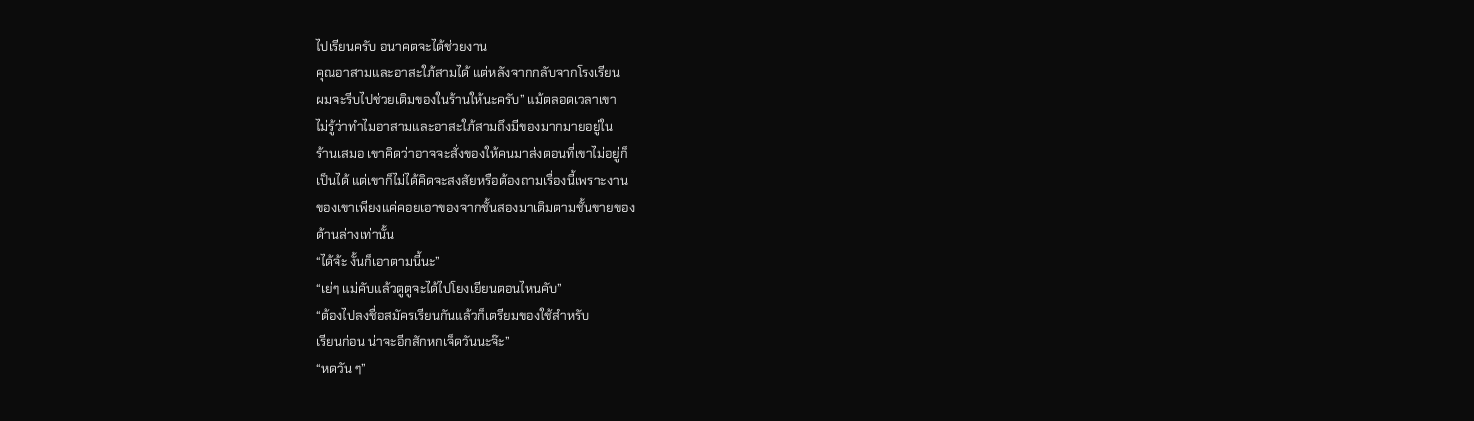ไปเรียนครับ อนาคตจะได้ช่วยงาน
คุณอาสามและอาสะใภ้สามได้ แต่หลังจากกลับจากโรงเรียน
ผมจะรีบไปช่วยเติมของในร้านให้นะครับ” แม้ตลอดเวลาเขา
ไม่รู้ว่าทำไมอาสามและอาสะใภ้สามถึงมีของมากมายอยู่ใน
ร้านเสมอ เขาคิดว่าอาจจะสั่งของให้คนมาส่งตอนที่เขาไม่อยู่ก็
เป็นได้ แต่เขาก็ไม่ได้คิดจะสงสัยหรือต้องถามเรื่องนี้เพราะงาน
ของเขาเพียงแค่คอยเอาของจากชั้นสองมาเติมตามชั้นขายของ
ด้านล่างเท่านั้น
“ได้จ้ะ งั้นก็เอาตามนี้นะ”
“เย่ๆ แม่คับแล้วตูตูจะได้ไปโยงเยียนตอนไหนคับ”
“ต้องไปลงชื่อสมัครเรียนกันแล้วก็เตรียมของใช้สำหรับ
เรียนก่อน น่าจะอีกสักหกเจ็ดวันนะจ๊ะ”
“หดวัน ๆ”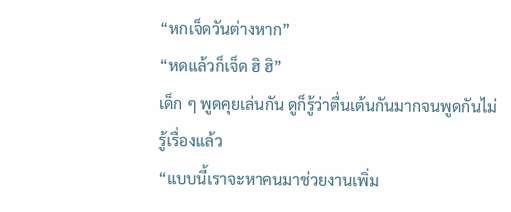“หกเจ็ดวันต่างหาก”
“หดแล้วก็เจ็ด ฮิ ฮิ”
เด็ก ๆ พูดคุยเล่นกัน ดูก็รู้ว่าตื่นเต้นกันมากจนพูดกันไม่
รู้เรื่องแล้ว
“แบบนี้เราจะหาคนมาช่วยงานเพิ่ม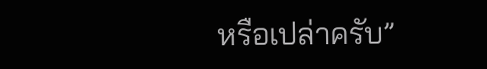หรือเปล่าครับ”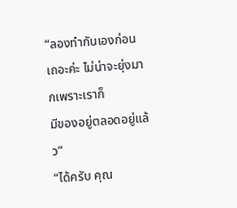“ลองทำกันเองก่อนเถอะค่ะ ไม่น่าจะยุ่งมากเพราะเราก็
มีของอยู่ตลอดอยู่แล้ว”
“ได้ครับ คุณ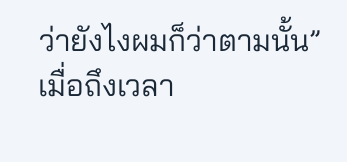ว่ายังไงผมก็ว่าตามนั้น”
เมื่อถึงเวลา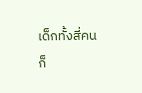เด็กทั้งสี่คนก็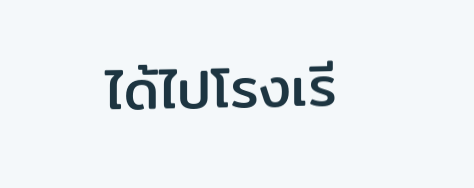ได้ไปโรงเรี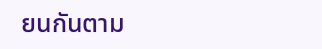ยนกันตาม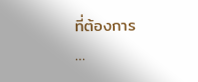ที่ต้องการ
…